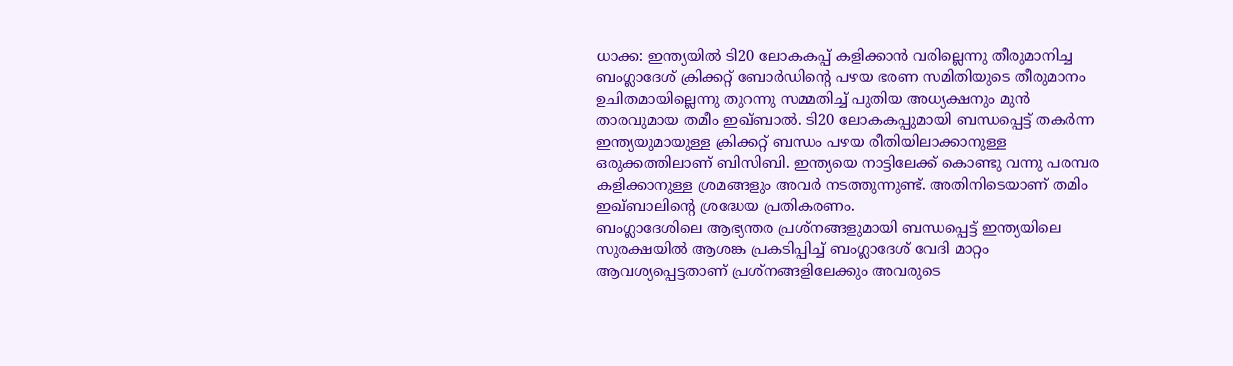ധാക്ക: ഇന്ത്യയിൽ ടി20 ലോകകപ്പ് കളിക്കാൻ വരില്ലെന്നു തീരുമാനിച്ച ബംഗ്ലാദേശ് ക്രിക്കറ്റ് ബോർഡിന്റെ പഴയ ഭരണ സമിതിയുടെ തീരുമാനം ഉചിതമായില്ലെന്നു തുറന്നു സമ്മതിച്ച് പുതിയ അധ്യക്ഷനും മുൻ താരവുമായ തമീം ഇഖ്ബാൽ. ടി20 ലോകകപ്പുമായി ബന്ധപ്പെട്ട് തകർന്ന ഇന്ത്യയുമായുള്ള ക്രിക്കറ്റ് ബന്ധം പഴയ രീതിയിലാക്കാനുള്ള ഒരുക്കത്തിലാണ് ബിസിബി. ഇന്ത്യയെ നാട്ടിലേക്ക് കൊണ്ടു വന്നു പരമ്പര കളിക്കാനുള്ള ശ്രമങ്ങളും അവർ നടത്തുന്നുണ്ട്. അതിനിടെയാണ് തമിം ഇഖ്ബാലിന്റെ ശ്രദ്ധേയ പ്രതികരണം.
ബംഗ്ലാദേശിലെ ആഭ്യന്തര പ്രശ്നങ്ങളുമായി ബന്ധപ്പെട്ട് ഇന്ത്യയിലെ സുരക്ഷയിൽ ആശങ്ക പ്രകടിപ്പിച്ച് ബംഗ്ലാദേശ് വേദി മാറ്റം ആവശ്യപ്പെട്ടതാണ് പ്രശ്നങ്ങളിലേക്കും അവരുടെ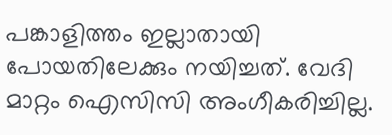പങ്കാളിത്തം ഇല്ലാതായി പോയതിലേക്കും നയിച്ചത്. വേദി മാറ്റം ഐസിസി അംഗീകരിച്ചില്ല.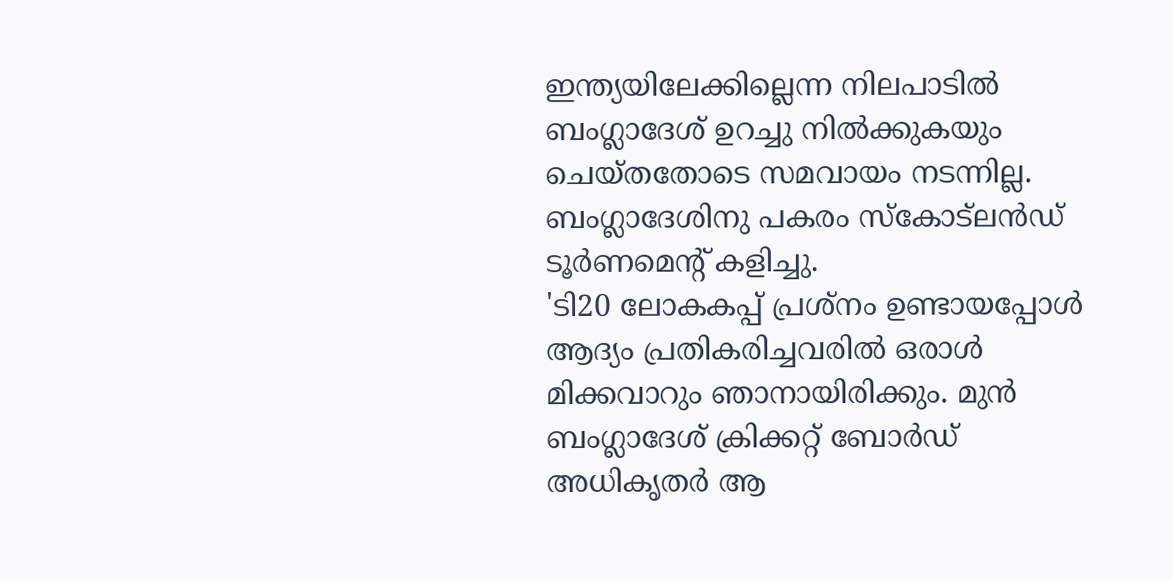ഇന്ത്യയിലേക്കില്ലെന്ന നിലപാടിൽ ബംഗ്ലാദേശ് ഉറച്ചു നിൽക്കുകയും ചെയ്തതോടെ സമവായം നടന്നില്ല. ബംഗ്ലാദേശിനു പകരം സ്കോട്ലൻഡ് ടൂർണമെന്റ് കളിച്ചു.
'ടി20 ലോകകപ്പ് പ്രശ്നം ഉണ്ടായപ്പോൾ ആദ്യം പ്രതികരിച്ചവരിൽ ഒരാൾ മിക്കവാറും ഞാനായിരിക്കും. മുൻ ബംഗ്ലാദേശ് ക്രിക്കറ്റ് ബോർഡ് അധികൃതർ ആ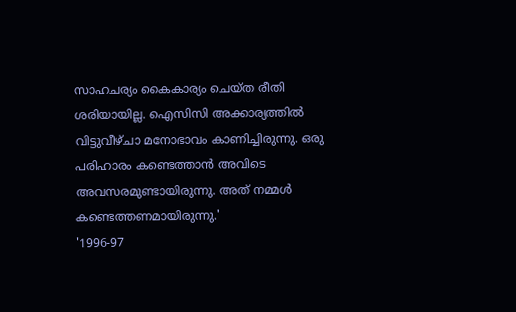സാഹചര്യം കൈകാര്യം ചെയ്ത രീതി ശരിയായില്ല. ഐസിസി അക്കാര്യത്തിൽ വിട്ടുവീഴ്ചാ മനോഭാവം കാണിച്ചിരുന്നു. ഒരു പരിഹാരം കണ്ടെത്താൻ അവിടെ അവസരമുണ്ടായിരുന്നു. അത് നമ്മൾ കണ്ടെത്തണമായിരുന്നു.'
'1996-97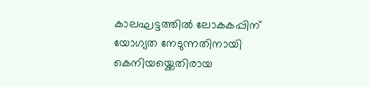കാലഘട്ടത്തിൽ ലോകകപ്പിന് യോഗ്യത നേടുന്നതിനായി കെനിയയ്ക്കെതിരായ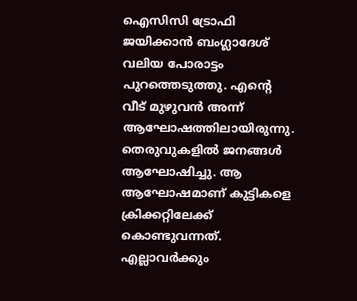ഐസിസി ട്രോഫി ജയിക്കാൻ ബംഗ്ലാദേശ് വലിയ പോരാട്ടം പുറത്തെടുത്തു. എന്റെ വീട് മുഴുവൻ അന്ന് ആഘോഷത്തിലായിരുന്നു. തെരുവുകളിൽ ജനങ്ങൾ ആഘോഷിച്ചു. ആ ആഘോഷമാണ് കുട്ടികളെ ക്രിക്കറ്റിലേക്ക് കൊണ്ടുവന്നത്. എല്ലാവർക്കും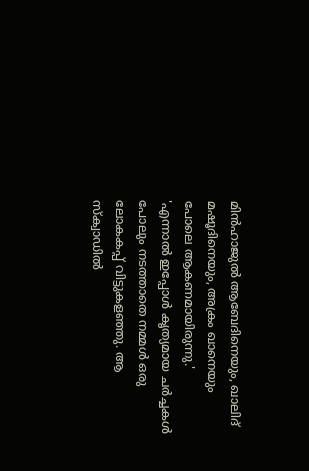മിൻഹാജുൽ ആബേദിനെയും, ഖാലിദ് മഷൂദിനെയും, അക്രം ഖാനെയും പോലെ ആകണമായിരുന്നു.'
'എന്നാൽ ഇപ്പോൾ കൃത്യമായ ചർച്ചകൾ പോലും നടത്താതെ നമ്മൾ ഒരു ലോകകപ്പ് വിട്ടുകളഞ്ഞു. ആ സ്ക്വാഡിൽ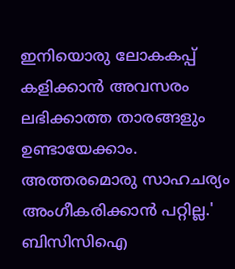ഇനിയൊരു ലോകകപ്പ് കളിക്കാൻ അവസരം ലഭിക്കാത്ത താരങ്ങളും ഉണ്ടായേക്കാം. അത്തരമൊരു സാഹചര്യം അംഗീകരിക്കാൻ പറ്റില്ല.'
ബിസിസിഐ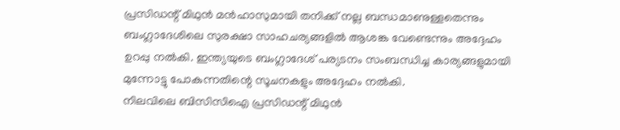പ്രസിഡന്റ് മിഥുൻ മൻഹാസുമായി തനിക്ക് നല്ല ബന്ധമാണുള്ളതെന്നും ബംഗ്ലാദേശിലെ സുരക്ഷാ സാഹചര്യങ്ങളിൽ ആശങ്ക വേണ്ടെന്നും അദ്ദേഹം ഉറപ്പു നൽകി. ഇന്ത്യയുടെ ബംഗ്ലാദേശ് പര്യടനം സംബന്ധിച്ച കാര്യങ്ങളുമായി മുന്നോട്ടു പോകുന്നതിന്റെ സൂചനകളും അദ്ദേഹം നൽകി.
നിലവിലെ ബിസിസിഐ പ്രസിഡന്റ് മിഥുൻ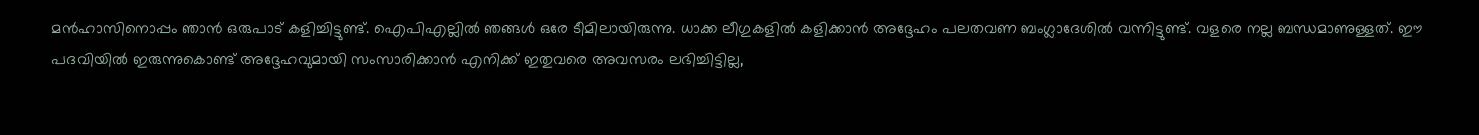മൻഹാസിനൊപ്പം ഞാൻ ഒരുപാട് കളിച്ചിട്ടുണ്ട്. ഐപിഎല്ലിൽ ഞങ്ങൾ ഒരേ ടീമിലായിരുന്നു. ധാക്ക ലീഗുകളിൽ കളിക്കാൻ അദ്ദേഹം പലതവണ ബംഗ്ലാദേശിൽ വന്നിട്ടുണ്ട്. വളരെ നല്ല ബന്ധമാണുള്ളത്. ഈ പദവിയിൽ ഇരുന്നുകൊണ്ട് അദ്ദേഹവുമായി സംസാരിക്കാൻ എനിക്ക് ഇതുവരെ അവസരം ലഭിച്ചിട്ടില്ല,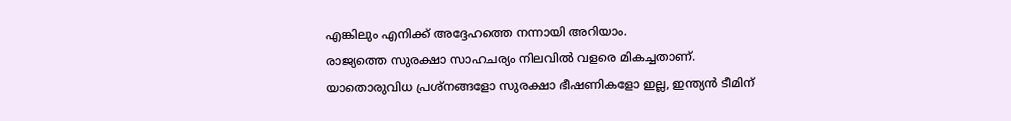എങ്കിലും എനിക്ക് അദ്ദേഹത്തെ നന്നായി അറിയാം.
രാജ്യത്തെ സുരക്ഷാ സാഹചര്യം നിലവിൽ വളരെ മികച്ചതാണ്. യാതൊരുവിധ പ്രശ്നങ്ങളോ സുരക്ഷാ ഭീഷണികളോ ഇല്ല, ഇന്ത്യൻ ടീമിന്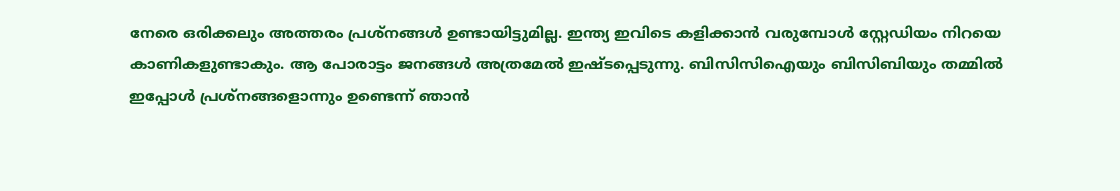നേരെ ഒരിക്കലും അത്തരം പ്രശ്നങ്ങൾ ഉണ്ടായിട്ടുമില്ല. ഇന്ത്യ ഇവിടെ കളിക്കാൻ വരുമ്പോൾ സ്റ്റേഡിയം നിറയെ കാണികളുണ്ടാകും. ആ പോരാട്ടം ജനങ്ങൾ അത്രമേൽ ഇഷ്ടപ്പെടുന്നു. ബിസിസിഐയും ബിസിബിയും തമ്മിൽ ഇപ്പോൾ പ്രശ്നങ്ങളൊന്നും ഉണ്ടെന്ന് ഞാൻ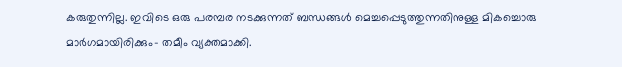കരുതുന്നില്ല. ഇവിടെ ഒരു പരമ്പര നടക്കുന്നത് ബന്ധങ്ങൾ മെച്ചപ്പെടുത്തുന്നതിനുള്ള മികച്ചൊരു മാർഗമായിരിക്കും- തമീം വ്യക്തമാക്കി.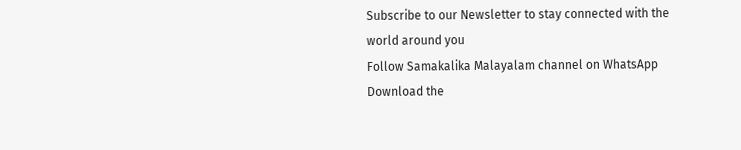Subscribe to our Newsletter to stay connected with the world around you
Follow Samakalika Malayalam channel on WhatsApp
Download the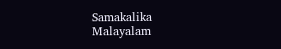Samakalika Malayalam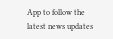App to follow the latest news updates